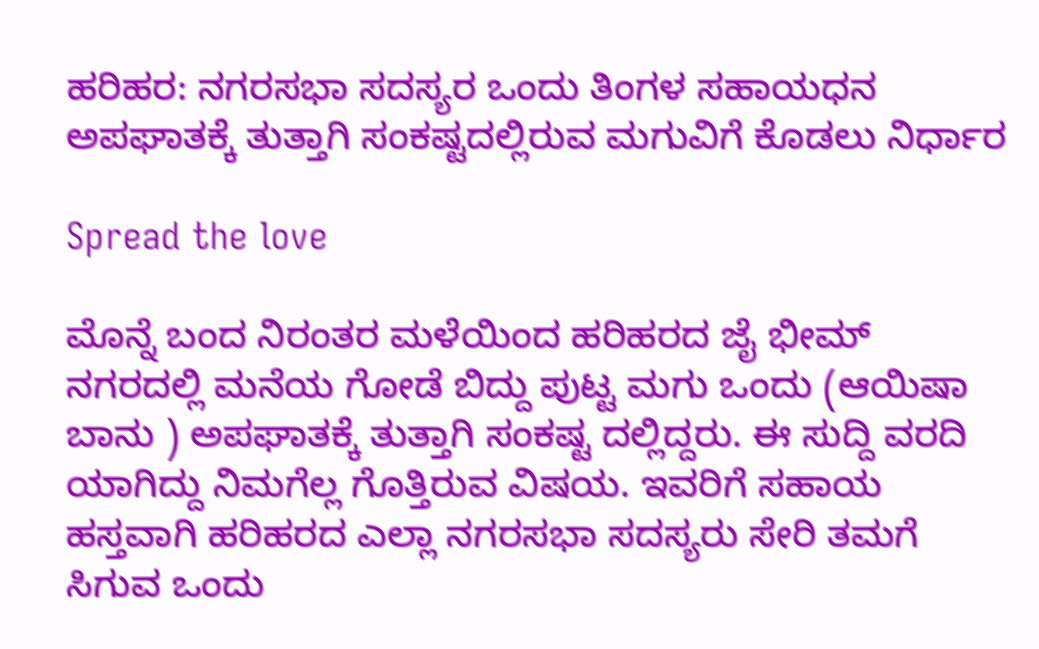ಹರಿಹರ: ನಗರಸಭಾ ಸದಸ್ಯರ ಒಂದು ತಿಂಗಳ ಸಹಾಯಧನ ಅಪಘಾತಕ್ಕೆ ತುತ್ತಾಗಿ ಸಂಕಷ್ಟದಲ್ಲಿರುವ ಮಗುವಿಗೆ ಕೊಡಲು ನಿರ್ಧಾರ

Spread the love

ಮೊನ್ನೆ ಬಂದ ನಿರಂತರ ಮಳೆಯಿಂದ ಹರಿಹರದ ಜೈ ಭೀಮ್ ನಗರದಲ್ಲಿ ಮನೆಯ ಗೋಡೆ ಬಿದ್ದು ಪುಟ್ಟ ಮಗು ಒಂದು (ಆಯಿಷಾ ಬಾನು ) ಅಪಘಾತಕ್ಕೆ ತುತ್ತಾಗಿ ಸಂಕಷ್ಟ ದಲ್ಲಿದ್ದರು. ಈ ಸುದ್ದಿ ವರದಿ ಯಾಗಿದ್ದು ನಿಮಗೆಲ್ಲ ಗೊತ್ತಿರುವ ವಿಷಯ. ಇವರಿಗೆ ಸಹಾಯ ಹಸ್ತವಾಗಿ ಹರಿಹರದ ಎಲ್ಲಾ ನಗರಸಭಾ ಸದಸ್ಯರು ಸೇರಿ ತಮಗೆ ಸಿಗುವ ಒಂದು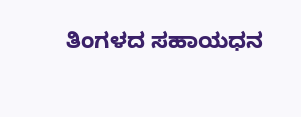ತಿಂಗಳದ ಸಹಾಯಧನ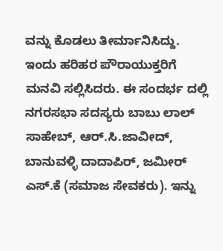ವನ್ನು ಕೊಡಲು ತೀರ್ಮಾನಿಸಿದ್ದು. ಇಂದು ಹರಿಹರ ಪೌರಾಯುಕ್ತರಿಗೆ ಮನವಿ ಸಲ್ಲಿಸಿದರು. ಈ ಸಂದರ್ಭ ದಲ್ಲಿ ನಗರಸಭಾ ಸದಸ್ಯರು ಬಾಬು ಲಾಲ್ ಸಾಹೇಬ್, ಆರ್.ಸಿ.ಜಾವೀದ್, ಬಾನುವಳ್ಳಿ ದಾದಾಪಿರ್, ಜಮೀರ್ ಎಸ್.ಕೆ (ಸಮಾಜ ಸೇವಕರು). ಇನ್ನು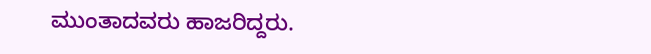ಮುಂತಾದವರು ಹಾಜರಿದ್ದರು.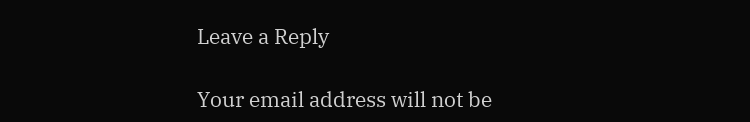Leave a Reply

Your email address will not be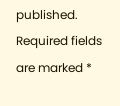published. Required fields are marked *